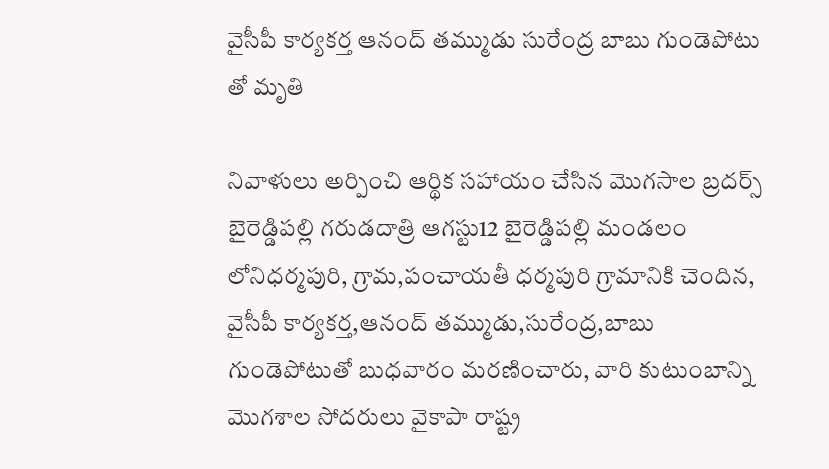వైసీపీ కార్యకర్త ఆనంద్ తమ్ముడు సురేంద్ర బాబు గుండెపోటు తో మృతి

నివాళులు అర్పించి ఆర్థిక సహాయం చేసిన మొగసాల బ్రదర్స్ బైరెడ్డిపల్లి గరుడదాత్రి ఆగస్టు12 బైరెడ్డిపల్లి మండలం లోనిధర్మపురి, గ్రామ,పంచాయతీ ధర్మపురి గ్రామానికి చెందిన, వైసీపీ కార్యకర్త,ఆనంద్ తమ్ముడు,సురేంద్ర,బాబు గుండెపోటుతో బుధవారం మరణించారు, వారి కుటుంబాన్ని మొగశాల సోదరులు వైకాపా రాష్ట్ర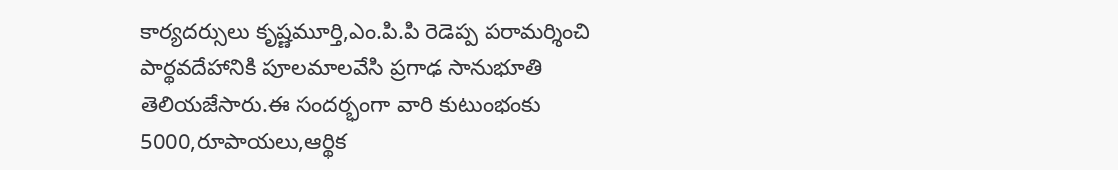కార్యదర్సులు కృష్ణమూర్తి,ఎం.పి.పి రెడెప్ప పరామర్శించి పార్థవదేహానికి పూలమాలవేసి ప్రగాఢ సానుభూతి తెలియజేసారు.ఈ సందర్భంగా వారి కుటుంభంకు 5000,రూపాయలు,ఆర్థిక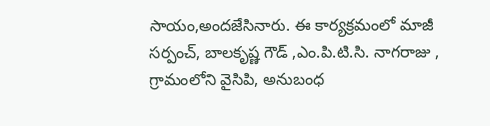సాయం,అందజేసినారు. ఈ కార్యక్రమంలో మాజీ సర్పంచ్, బాలకృష్ణ గౌడ్ ,ఎం.పి.టి.సి. నాగరాజు , గ్రామంలోని వైసిపి, అనుబంధ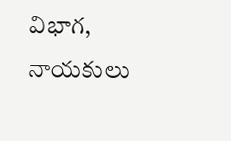విభాగ, నాయకులు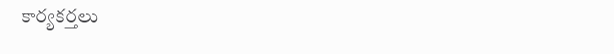కార్యకర్తలు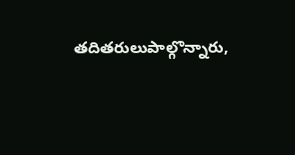తదితరులుపాల్గొన్నారు,